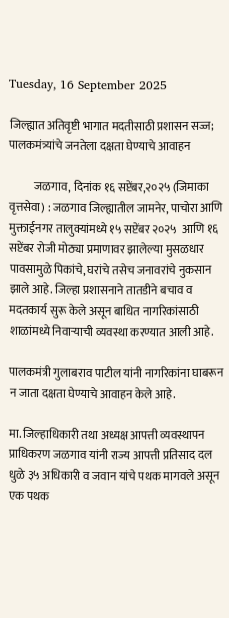Tuesday, 16 September 2025

जिल्ह्यात अतिवृष्टी भागात मदतीसाठी प्रशासन सज्ज; पालकमंत्र्यांचे जनतेला दक्षता घेण्याचे आवाहन

           जळगाव, दिनांक १६ सप्टेंबर,२०२५ (जिमाका वृत्तसेवा) : जळगाव जिल्ह्यातील जामनेर, पाचोरा आणि मुक्ताईनगर तालुक्यांमध्ये १५ सप्टेंबर २०२५  आणि १६ सप्टेंबर रोजी मोठ्या प्रमाणावर झालेल्या मुसळधार पावसामुळे पिकांचे, घरांचे तसेच जनावरांचे नुकसान झाले आहे. जिल्हा प्रशासनाने तातडीने बचाव व मदतकार्य सुरू केले असून बाधित नागरिकांसाठी शाळांमध्ये निवाऱ्याची व्यवस्था करण्यात आली आहे.

पालकमंत्री गुलाबराव पाटील यांनी नागरिकांना घाबरून न जाता दक्षता घेण्याचे आवाहन केले आहे.

मा. जिल्हाधिकारी तथा अध्यक्ष आपत्ती व्यवस्थापन प्राधिकरण जळगाव यांनी राज्य आपत्ती प्रतिसाद दल धुळे ३५ अधिकारी व जवान यांचे पथक मागवले असून एक पथक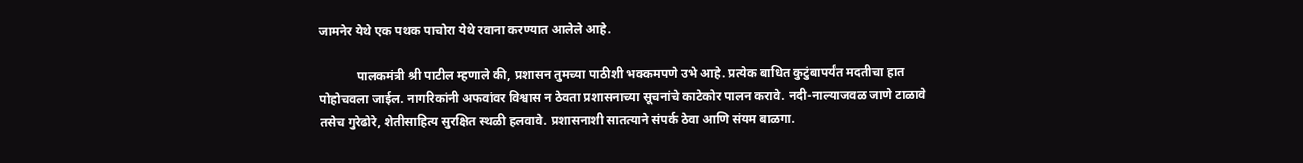जामनेर येथे एक पथक पाचोरा येथे रवाना करण्यात आलेले आहे.

            पालकमंत्री श्री पाटील म्हणाले की, प्रशासन तुमच्या पाठीशी भक्कमपणे उभे आहे. प्रत्येक बाधित कुटुंबापर्यंत मदतीचा हात पोहोचवला जाईल. नागरिकांनी अफवांवर विश्वास न ठेवता प्रशासनाच्या सूचनांचे काटेकोर पालन करावे. नदी-नाल्याजवळ जाणे टाळावे तसेच गुरेढोरे, शेतीसाहित्य सुरक्षित स्थळी हलवावे. प्रशासनाशी सातत्याने संपर्क ठेवा आणि संयम बाळगा.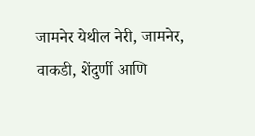जामनेर येथील नेरी, जामनेर, वाकडी, शेंदुर्णी आणि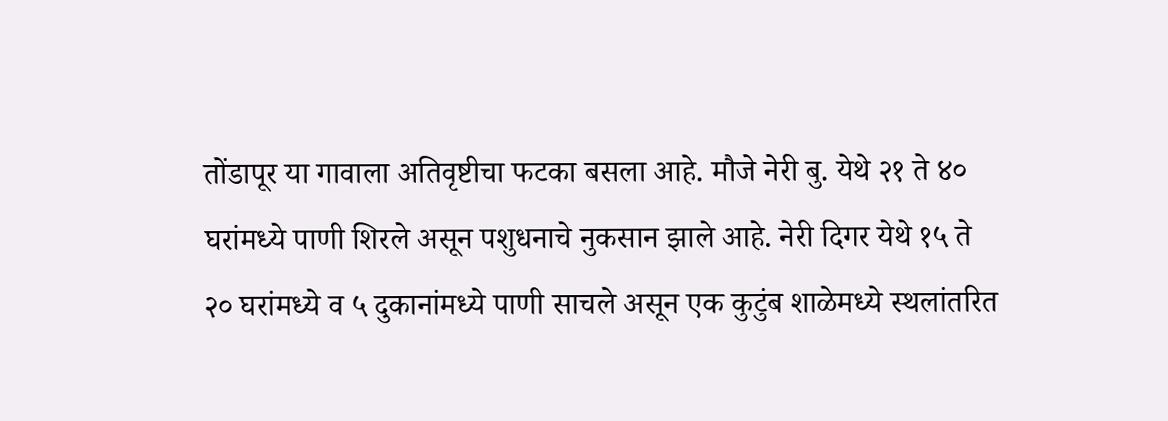तोंडापूर या गावाला अतिवृष्टीचा फटका बसला आहे. मौजे नेरी बु. येथे २१ ते ४० घरांमध्ये पाणी शिरले असून पशुधनाचे नुकसान झाले आहे. नेरी दिगर येथे १५ ते २० घरांमध्ये व ५ दुकानांमध्ये पाणी साचले असून एक कुटुंब शाळेमध्ये स्थलांतरित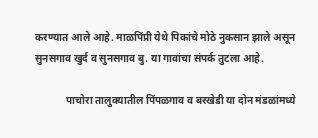करण्यात आले आहे. माळपिंप्री येथे पिकांचे मोठे नुकसान झाले असून सुनसगाव खुर्द व सुनसगाव बु. या गावांचा संपर्क तुटला आहे.

            पाचोरा तालुक्यातील पिंपळगाव व बरखेडी या दोन मंडळांमध्ये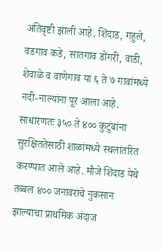अतिवृष्टी झाली आहे. शिंदाड, गहुले, वडगाव कडे, सातगाव डोंगरी, वाडी, शेवाळे व वाणेगाव या ६ ते ७ गावांमध्ये नदी-नाल्यांना पूर आला आहे. साधारणतः ३५० ते ४०० कुटुंबांना सुरक्षिततेसाठी शाळांमध्ये स्थलांतरित करण्यात आले आहे. मौजे शिंदाड येथे तब्बल ४०० जनावरांचे नुकसान झाल्याचा प्राथमिक अंदाज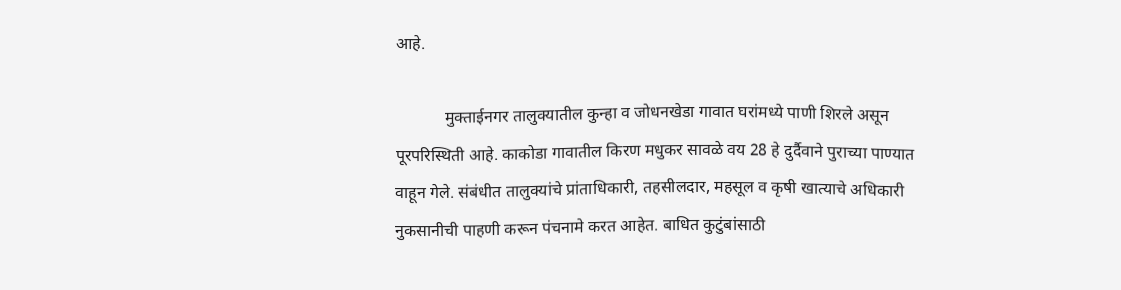आहे.

            मुक्ताईनगर तालुक्यातील कुन्हा व जोधनखेडा गावात घरांमध्ये पाणी शिरले असून पूरपरिस्थिती आहे. काकोडा गावातील किरण मधुकर सावळे वय 28 हे दुर्दैवाने पुराच्या पाण्यात वाहून गेले. संबंधीत तालुक्यांचे प्रांताधिकारी, तहसीलदार, महसूल व कृषी खात्याचे अधिकारी नुकसानीची पाहणी करून पंचनामे करत आहेत. बाधित कुटुंबांसाठी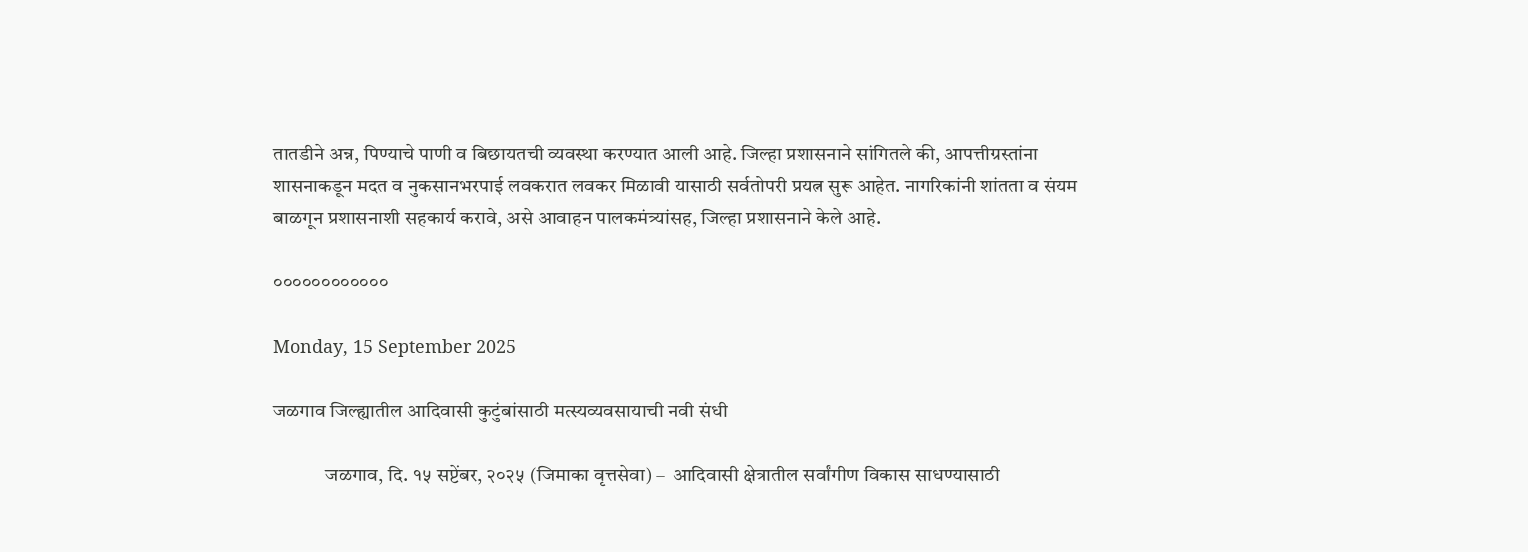तातडीने अन्न, पिण्याचे पाणी व बिछायतची व्यवस्था करण्यात आली आहे. जिल्हा प्रशासनाने सांगितले की, आपत्तीग्रस्तांना शासनाकडून मदत व नुकसानभरपाई लवकरात लवकर मिळावी यासाठी सर्वतोपरी प्रयत्न सुरू आहेत. नागरिकांनी शांतता व संयम बाळगून प्रशासनाशी सहकार्य करावे, असे आवाहन पालकमंत्र्यांसह, जिल्हा प्रशासनाने केले आहे.

००००००००००००

Monday, 15 September 2025

जळगाव जिल्ह्यातील आदिवासी कुटुंबांसाठी मत्स्यव्यवसायाची नवी संधी

             जळगाव, दि. १५ सप्टेंबर, २०२५ (जिमाका वृत्तसेवा) –  आदिवासी क्षेत्रातील सर्वांगीण विकास साधण्यासाठी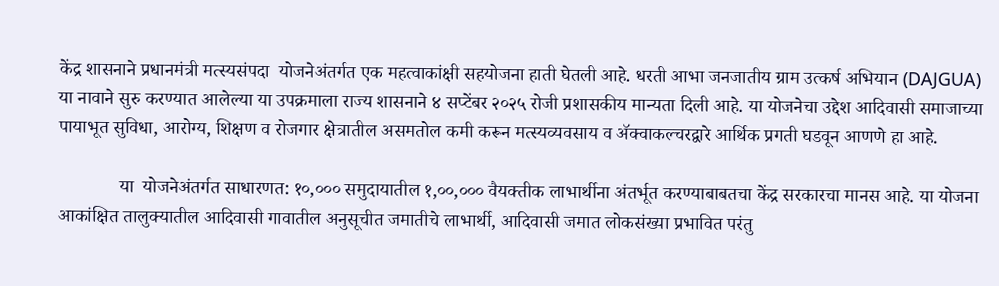केंद्र शासनाने प्रधानमंत्री मत्स्यसंपदा  योजनेअंतर्गत एक महत्वाकांक्षी सहयोजना हाती घेतली आहे. धरती आभा जनजातीय ग्राम उत्कर्ष अभियान (DAJGUA) या नावाने सुरु करण्यात आलेल्या या उपक्रमाला राज्य शासनाने ४ सप्टेंबर २०२५ रोजी प्रशासकीय मान्यता दिली आहे. या योजनेचा उद्देश आदिवासी समाजाच्या पायाभूत सुविधा, आरोग्य, शिक्षण व रोजगार क्षेत्रातील असमतोल कमी करून मत्स्यव्यवसाय व ॲक्वाकल्चरद्वारे आर्थिक प्रगती घडवून आणणे हा आहे.

             या  योजनेअंतर्गत साधारणत: १०,००० समुदायातील १,००,००० वैयक्तीक लाभार्थीना अंतर्भूत करण्याबाबतचा केंद्र सरकारचा मानस आहे. या योजना आकांक्षित तालुक्यातील आदिवासी गावातील अनुसूचीत जमातीचे लाभार्थी, आदिवासी जमात लोकसंख्या प्रभावित परंतु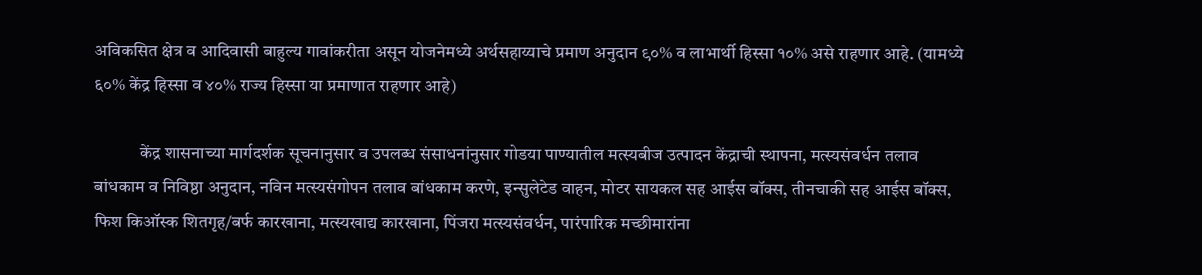अविकसित क्षेत्र व आदिवासी बाहुल्य गावांकरीता असून योजनेमध्ये अर्थसहाय्याचे प्रमाण अनुदान ९०% व लाभार्थी हिस्सा १०% असे राहणार आहे. (यामध्ये ६०% केंद्र हिस्सा व ४०% राज्य हिस्सा या प्रमाणात राहणार आहे)

             केंद्र शासनाच्या मार्गदर्शक सूचनानुसार व उपलब्ध संसाधनांनुसार गोडया पाण्यातील मत्स्यबीज उत्पादन केंद्राची स्थापना, मत्स्यसंवर्धन तलाव बांधकाम व निविष्ठा अनुदान, नविन मत्स्यसंगोपन तलाव बांधकाम करणे, इन्सुलेटेड वाहन, मोटर सायकल सह आईस बॉक्स, तीनचाकी सह आईस बॉक्स, फिश किऑस्क शितगृह/बर्फ कारखाना, मत्स्यखाद्य कारखाना, पिंजरा मत्स्यसंवर्धन, पारंपारिक मच्छीमारांना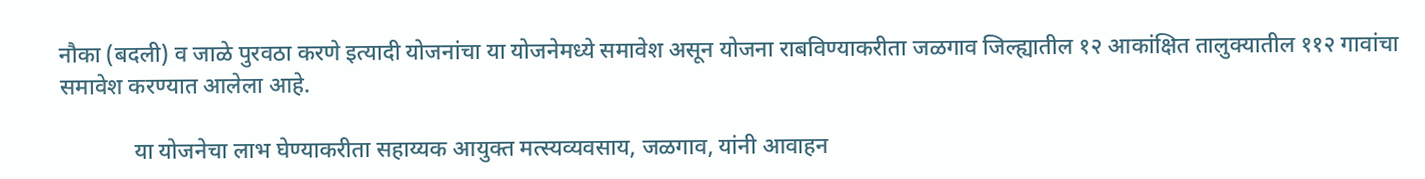नौका (बदली) व जाळे पुरवठा करणे इत्यादी योजनांचा या योजनेमध्ये समावेश असून योजना राबविण्याकरीता जळगाव जिल्ह्यातील १२ आकांक्षित तालुक्यातील ११२ गावांचा समावेश करण्यात आलेला आहे.

             या योजनेचा लाभ घेण्याकरीता सहाय्यक आयुक्त मत्स्यव्यवसाय, जळगाव, यांनी आवाहन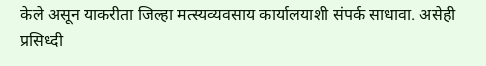केले असून याकरीता जिल्हा मत्स्यव्यवसाय कार्यालयाशी संपर्क साधावा. असेही प्रसिध्दी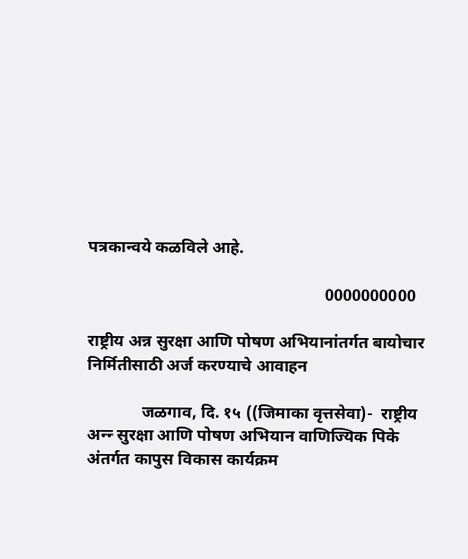पत्रकान्वये कळविले आहे.

                                                         0000000000

राष्ट्रीय अन्न सुरक्षा आणि पोषण अभियानांतर्गत बायोचार निर्मितीसाठी अर्ज करण्याचे आवाहन

             जळगाव, दि. १५ ((जिमाका वृत्तसेवा)-  राष्ट्रीय अन्न्‍ सुरक्षा आणि पोषण अभियान वाणिज्यिक पिके अंतर्गत कापुस विकास कार्यक्रम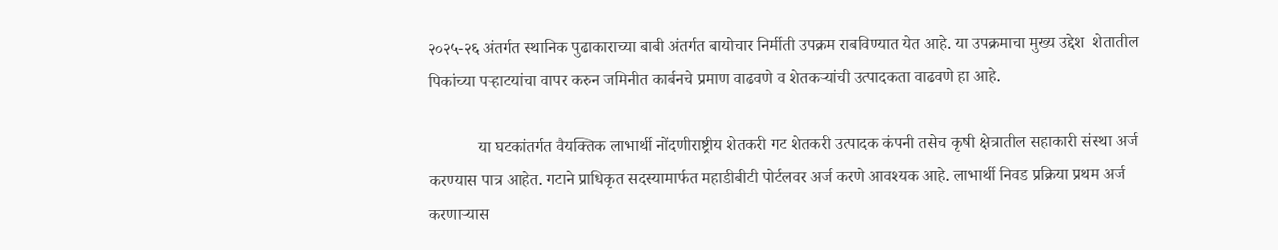२०२५-२६ अंतर्गत स्थानिक पुढाकाराच्या बाबी अंतर्गत बायोचार निर्मीती उपक्रम राबविण्यात येत आहे. या उपक्रमाचा मुख्य उद्देश  शेतातील पिकांच्या पऱ्हाटयांचा वापर करुन जमिनीत कार्बनचे प्रमाण वाढवणे व शेतकऱ्यांची उत्पादकता वाढवणे हा आहे.

            या घटकांतर्गत वैयक्तिक लाभार्थी नोंदणीराष्ट्रीय शेतकरी गट शेतकरी उत्पादक कंपनी तसेच कृषी क्षेत्रातील सहाकारी संस्था अर्ज करण्यास पात्र आहेत. गटाने प्राधिकृत सदस्यामार्फत महाडीबीटी पोर्टलवर अर्ज करणे आवश्यक आहे. लाभार्थी निवड प्रक्रिया प्रथम अर्ज करणाऱ्यास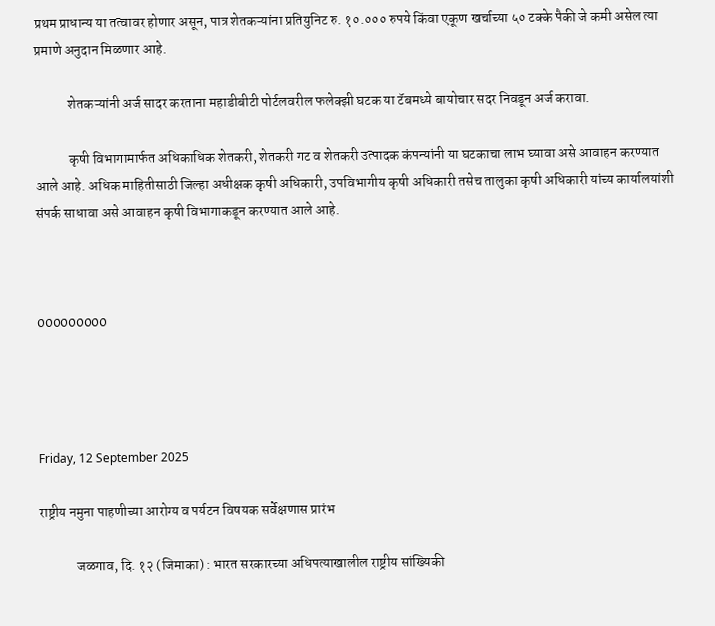प्रथम प्राधान्य या तत्वावर होणार असून, पात्र शेतकऱ्यांना प्रतियुनिट रु. १०.००० रुपये किंवा एकूण खर्चाच्या ५० टक्के पैकी जे कमी असेल त्या प्रमाणे अनुदान मिळणार आहे.

            शेतकऱ्यांनी अर्ज सादर करताना महाडीबीटी पोर्टलवरील फलेक्झी घटक या टॅबमध्ये बायोचार सदर निवडून अर्ज करावा.

            कृषी विभागामार्फत अधिकाधिक शेतकरी, शेतकरी गट व शेतकरी उत्पादक कंपन्यांनी या घटकाचा लाभ घ्यावा असे आवाहन करण्यात आले आहे. अधिक माहितीसाठी जिल्हा अधीक्षक कृषी अधिकारी, उपविभागीय कृषी अधिकारी तसेच तालुका कृषी अधिकारी यांच्य कार्यालयांशी संपर्क साधावा असे आवाहन कृषी विभागाकडून करण्यात आले आहे.



000000000




Friday, 12 September 2025

राष्ट्रीय नमुना पाहणीच्या आरोग्य व पर्यटन विषयक सर्वेक्षणास प्रारंभ

             जळगाव, दि. १२ (जिमाका) : भारत सरकारच्या अधिपत्याखालील राष्ट्रीय सांख्यिकी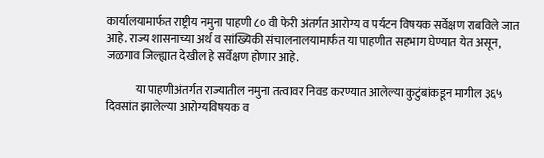कार्यालयामार्फत राष्ट्रीय नमुना पाहणी ८० वी फेरी अंतर्गत आरोग्य व पर्यटन विषयक सर्वेक्षण राबविले जात आहे. राज्य शासनाच्या अर्थ व सांख्यिकी संचालनालयामार्फत या पाहणीत सहभाग घेण्यात येत असून, जळगाव जिल्ह्यात देखील हे सर्वेक्षण होणार आहे.

             या पाहणीअंतर्गत राज्यातील नमुना तत्वावर निवड करण्यात आलेल्या कुटुंबांकडून मागील ३६५ दिवसांत झालेल्या आरोग्यविषयक व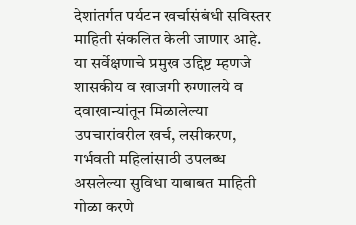देशांतर्गत पर्यटन खर्चासंबंधी सविस्तर माहिती संकलित केली जाणार आहे. या सर्वेक्षणाचे प्रमुख उद्दिष्ट म्हणजे शासकीय व खाजगी रुग्णालये व दवाखान्यांतून मिळालेल्या उपचारांवरील खर्च, लसीकरण, गर्भवती महिलांसाठी उपलब्ध असलेल्या सुविधा याबाबत माहिती गोळा करणे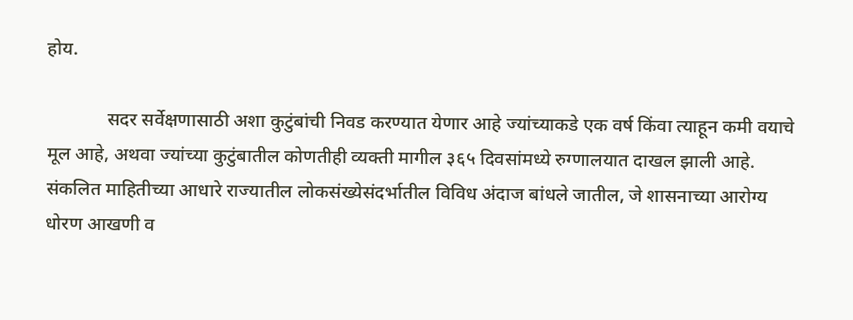होय.

             सदर सर्वेक्षणासाठी अशा कुटुंबांची निवड करण्यात येणार आहे ज्यांच्याकडे एक वर्ष किंवा त्याहून कमी वयाचे मूल आहे, अथवा ज्यांच्या कुटुंबातील कोणतीही व्यक्ती मागील ३६५ दिवसांमध्ये रुग्णालयात दाखल झाली आहे. संकलित माहितीच्या आधारे राज्यातील लोकसंख्येसंदर्भातील विविध अंदाज बांधले जातील, जे शासनाच्या आरोग्य धोरण आखणी व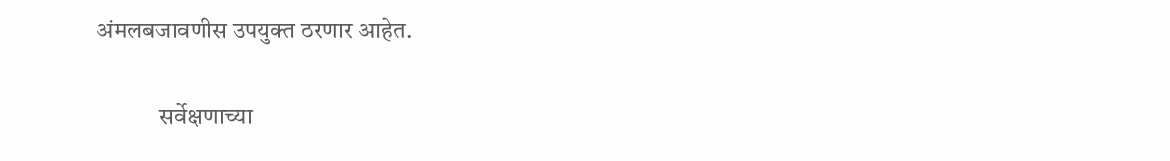अंमलबजावणीस उपयुक्त ठरणार आहेत.

             सर्वेक्षणाच्या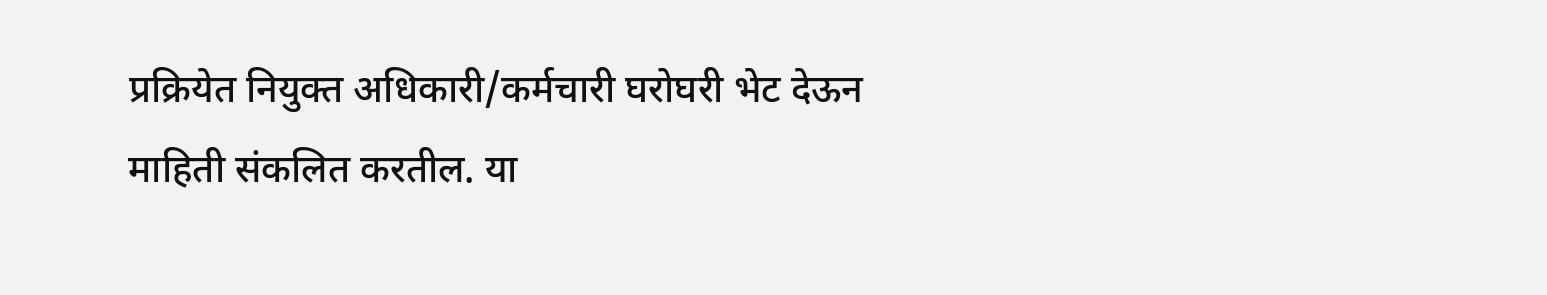प्रक्रियेत नियुक्त अधिकारी/कर्मचारी घरोघरी भेट देऊन माहिती संकलित करतील. या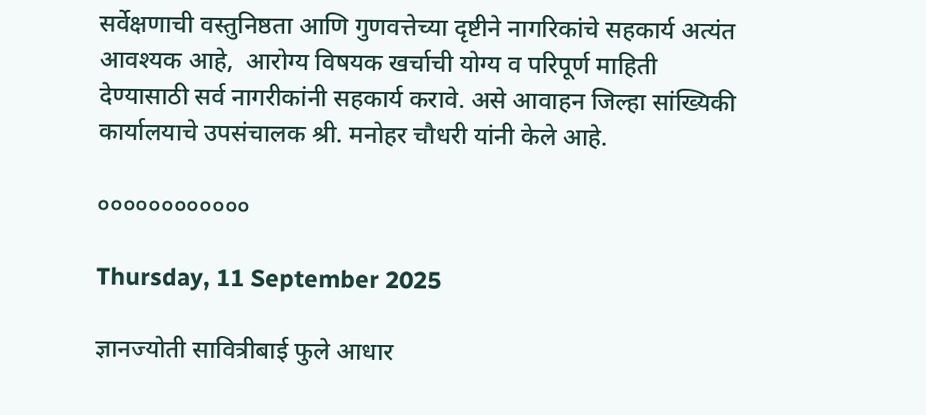सर्वेक्षणाची वस्तुनिष्ठता आणि गुणवत्तेच्या दृष्टीने नागरिकांचे सहकार्य अत्यंत आवश्यक आहे,  आरोग्य विषयक खर्चाची योग्य व परिपूर्ण माहिती देण्यासाठी सर्व नागरीकांनी सहकार्य करावे. असे आवाहन जिल्हा सांख्यिकी कार्यालयाचे उपसंचालक श्री. मनोहर चौधरी यांनी केले आहे.

००००००००००००

Thursday, 11 September 2025

ज्ञानज्योती सावित्रीबाई फुले आधार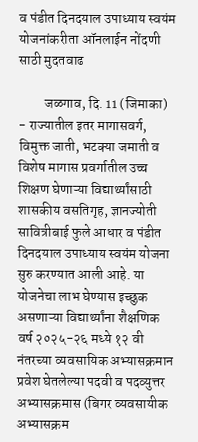व पंडीत दिनदयाल उपाध्याय स्वयंम योजनांकरीता ऑनलाईन नोंदणी साठी मुदतवाढ

         जळगाव, दि. 11 (जिमाका) - राज्यातील इतर मागासवर्ग, विमुक्त जाती, भटक्या जमाती व विशेष मागास प्रवर्गातील उच्च शिक्षण घेणाऱ्या विद्यार्थ्यांसाठी शासकीय वसतिगृह, ज्ञानज्योती सावित्रीबाई फुले आधार व पंडीत दिनदयाल उपाध्याय स्वयंम योजना सुरु करण्यात आली आहे. या योजनेचा लाभ घेण्यास इच्छुक असणाऱ्या विद्यार्थ्यांना शैक्षणिक वर्ष २०२५-२६ मध्ये १२ वी नंतरच्या व्यवसायिक अभ्यासक्रमान प्रवेश घेतलेल्या पदवी व पदव्युत्तर अभ्यासक्रमास (बिगर व्यवसायीक अभ्यासक्रम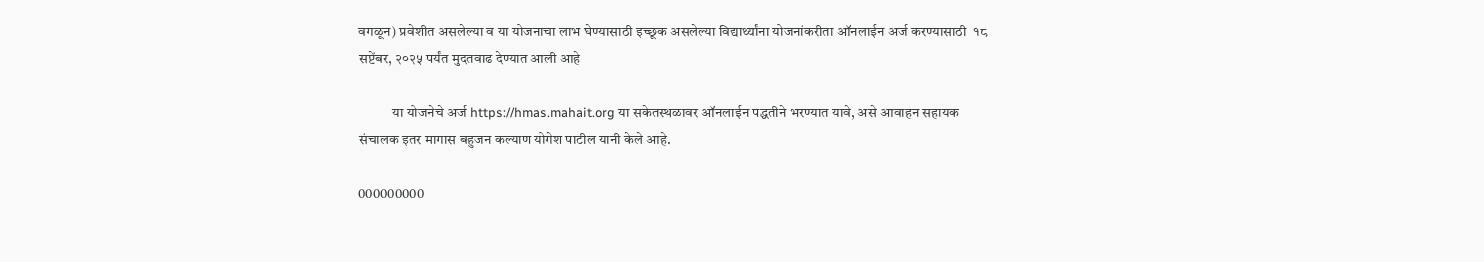वगळून) प्रवेशीत असलेल्या व या योजनाचा लाभ घेण्यासाठी इच्छूक असलेल्या विद्यार्थ्यांना योजनांकरीता ऑनलाईन अर्ज करण्यासाठी  १८ सप्टेंबर, २०२५ पर्यंत मुदतवाढ देण्यात आली आहे

            या योजनेचे अर्ज https://hmas.mahait.org या सकेतस्थळावर ऑनलाईन पद्धतीने भरण्यात यावे, असे आवाहन सहायक संचालक इतर मागास बहुजन कल्याण योगेश पाटील यानी केले आहे.

000000000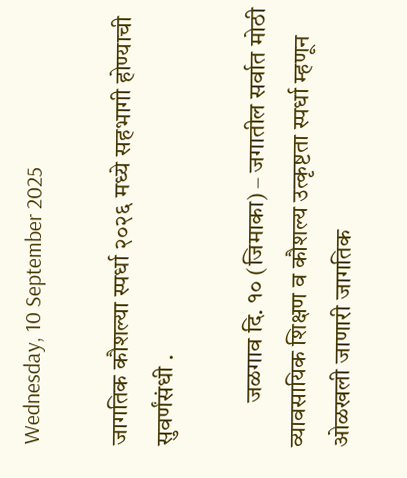Wednesday, 10 September 2025

जागतिक कौशल्या स्पर्धा २०२६ मध्ये सहभागी होण्याची सुवर्णंसंधी .

         जळगाव दि. १० (जिमाका) – जगातील सर्वात मोठी व्यावसायिक शिक्षण व कौशल्य उत्कृष्टता स्पर्धा म्हणून ओळखली जाणारी जागतिक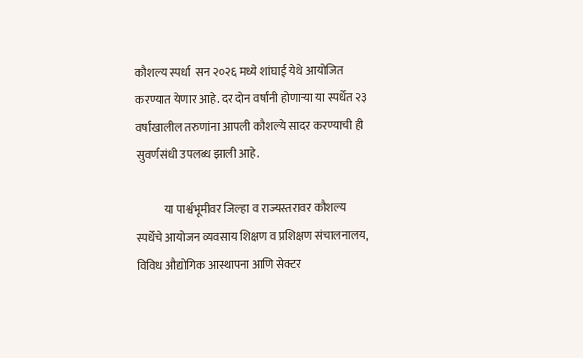कौशल्य स्पर्धा  सन २०२६ मध्ये शांघाई येथे आयोजित करण्यात येणार आहे. दर दोन वर्षांनी होणाऱ्या या स्पर्धेत २३ वर्षांखालील तरुणांना आपली कौशल्ये सादर करण्याची ही सुवर्णसंधी उपलब्ध झाली आहे.

            या पार्श्वभूमीवर जिल्हा व राज्यस्तरावर कौशल्य स्पर्धेचे आयोजन व्यवसाय शिक्षण व प्रशिक्षण संचालनालय, विविध औद्योगिक आस्थापना आणि सेक्टर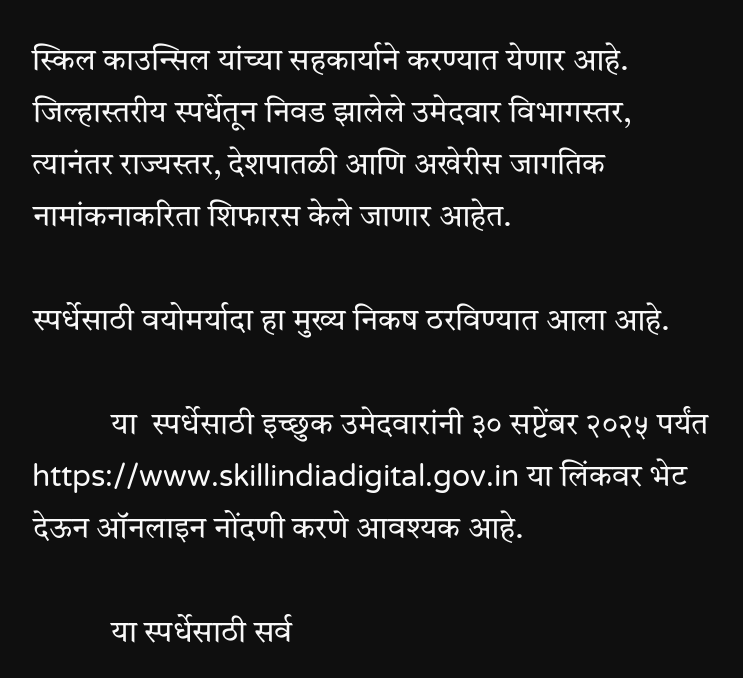स्किल काउन्सिल यांच्या सहकार्याने करण्यात येणार आहे. जिल्हास्तरीय स्पर्धेतून निवड झालेले उमेदवार विभागस्तर, त्यानंतर राज्यस्तर, देशपातळी आणि अखेरीस जागतिक नामांकनाकरिता शिफारस केले जाणार आहेत.

स्पर्धेसाठी वयोमर्यादा हा मुख्य निकष ठरविण्यात आला आहे.

            या  स्पर्धेसाठी इच्छुक उमेदवारांनी ३० सप्टेंबर २०२५ पर्यंत https://www.skillindiadigital.gov.in या लिंकवर भेट देऊन ऑनलाइन नोंदणी करणे आवश्यक आहे.

            या स्पर्धेसाठी सर्व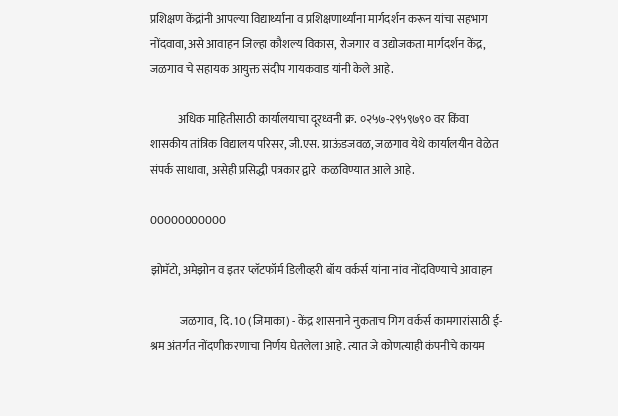प्रशिक्षण केंद्रांनी आपल्या विद्यार्थ्यांना व प्रशिक्षणार्थ्यांना मार्गदर्शन करून यांचा सहभाग नोंदवावा,असे आवाहन जिल्हा कौशल्य विकास, रोजगार व उद्योजकता मार्गदर्शन केंद्र, जळगाव चे सहायक आयुक्त संदीप गायकवाड यांनी केले आहे.

            अधिक माहितीसाठी कार्यालयाचा दूरध्वनी क्र. ०२५७-२९५९७९० वर किंवा शासकीय तांत्रिक विद्यालय परिसर, जी.एस. ग्राऊंडजवळ, जळगाव येथे कार्यालयीन वेळेत संपर्क साधावा, असेही प्रसिद्धी पत्रकार द्वारे  कळविण्यात आले आहे.

00000000000

झोमॅटो, अमेझोन व इतर प्लॅटफॉर्म डिलीव्हरी बॉय वर्कर्स यांना नांव नोंदविण्याचे आवाहन

             जळगाव, दि. 10 (जिमाका) - केंद्र शासनाने नुकताच गिग वर्कर्स कामगारांसाठी ई-श्रम अंतर्गत नोंदणीकरणाचा निर्णय घेतलेला आहे. त्यात जे कोणत्याही कंपनीचे कायम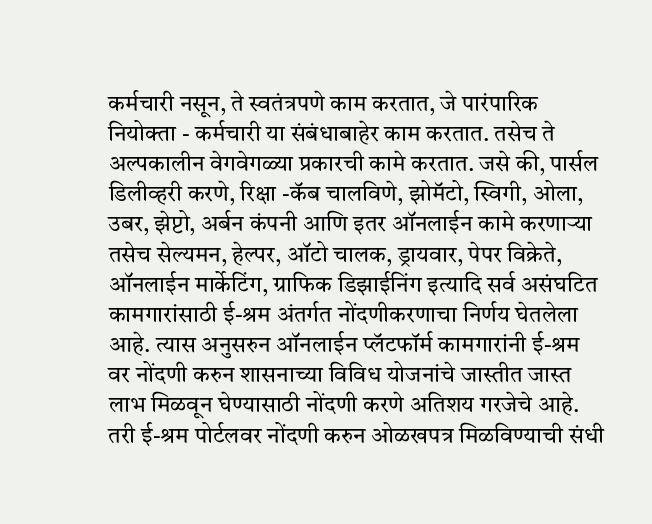कर्मचारी नसून, ते स्वतंत्रपणे काम करतात, जे पारंपारिक नियोक्ता - कर्मचारी या संबंधाबाहेर काम करतात. तसेच ते अल्पकालीन वेगवेगळ्या प्रकारची कामे करतात. जसे की, पार्सल डिलीव्हरी करणे, रिक्षा -कॅब चालविणे, झोमॅटो, स्विगी, ओला, उबर, झेप्टो, अर्बन कंपनी आणि इतर ऑनलाईन कामे करणाऱ्या तसेच सेल्यमन, हेल्पर, ऑटो चालक, ड्रायवार, पेपर विक्रेते, ऑनलाईन मार्केटिंग, ग्राफिक डिझाईनिंग इत्यादि सर्व असंघटित कामगारांसाठी ई-श्रम अंतर्गत नोंदणीकरणाचा निर्णय घेतलेला आहे. त्यास अनुसरुन ऑनलाईन प्लॅटफॉर्म कामगारांनी ई-श्रम वर नोंदणी करुन शासनाच्या विविध योजनांचे जास्तीत जास्त लाभ मिळवून घेण्यासाठी नोंदणी करणे अतिशय गरजेचे आहे. तरी ई-श्रम पोर्टलवर नोंदणी करुन ओळखपत्र मिळविण्याची संधी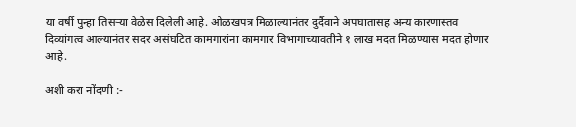या वर्षी पुन्हा तिसऱ्या वेळेस दिलेली आहे. ओळखपत्र मिळाल्यानंतर दुर्दैवाने अपघातासह अन्य कारणास्तव दिव्यांगत्व आल्यानंतर सदर असंघटित कामगारांना कामगार विभागाच्यावतीने १ लाख मदत मिळण्यास मदत होणार आहे.

अशी करा नोंदणी :-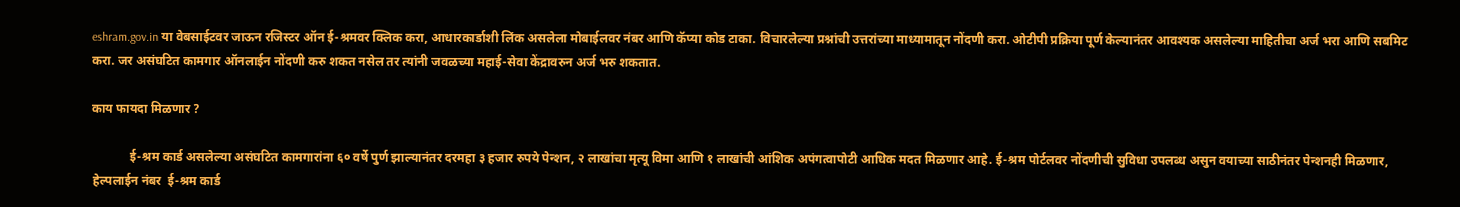eshram.gov.in या वेबसाईटवर जाऊन रजिस्टर ऑन ई-श्रमवर क्लिक करा, आधारकार्डाशी लिंक असलेला मोबाईलवर नंबर आणि कॅप्या कोड टाका. विचारलेल्या प्रश्नांची उत्तरांच्या माध्यामातून नोंदणी करा. ओटीपी प्रक्रिया पूर्ण केल्यानंतर आवश्यक असलेल्या माहितीचा अर्ज भरा आणि सबमिट करा. जर असंघटित कामगार ऑनलाईन नोंदणी करु शकत नसेल तर त्यांनी जवळच्या महाई-सेवा केंद्रावरुन अर्ज भरु शकतात.

काय फायदा मिळणार ?

            ई-श्रम कार्ड असलेल्या असंघटित कामगारांना ६० वर्षे पुर्ण झाल्यानंतर दरमहा ३ हजार रुपये पेन्शन, २ लाखांचा मृत्यू विमा आणि १ लाखांची आंशिक अपंगत्वापोटी आधिक मदत मिळणार आहे. ई-श्रम पोर्टलवर नोंदणीची सुविधा उपलब्ध असुन वयाच्या साठीनंतर पेन्शनही मिळणार, हेल्पलाईन नंबर  ई-श्रम कार्ड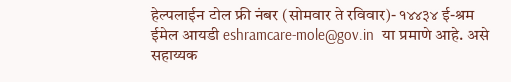हेल्पलाईन टोल फ्री नंबर (सोमवार ते रविवार)- १४४३४ ई-श्रम ईमेल आयडी eshramcare-mole@gov.in  या प्रमाणे आहे. असे सहाय्यक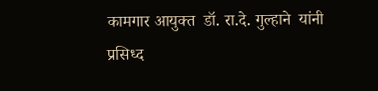कामगार आयुक्त  डॉ. रा.दे. गुल्हाने  यांनी प्रसिध्द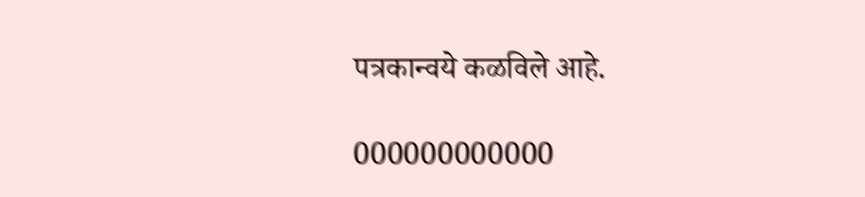पत्रकान्वये कळविले आहे.

000000000000